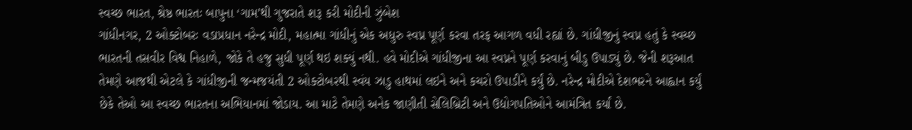સ્વચ્છ ભારત, શ્રેષ્ઠ ભારતઃ બાપુના ‘ગામ’થી ગુજરાતે શરૂ કરી મોદીની ઝુંબેશ
ગાંધીનગર, 2 ઓક્ટોબરઃ વડાપ્રધાન નરેન્દ્ર મોદી, મહાત્મા ગાંધીનું એક અધુરુ સ્વપ્ન પૂર્ણ કરવા તરફ આગળ વધી રહ્યાં છે. ગાંધીજીનું સ્વપ્ન હતું કે સ્વચ્છ ભારતની તસવીર વિશ્વ નિહાળે, જોકે તે હજુ સુધી પૂર્ણ થઇ શક્યું નથી. હવે મોદીએ ગાંધીજીના આ સ્વપ્નને પૂર્ણ કરવાનું બીડુ ઉપાડ્યું છે. જેની શરૂઆત તેમણે આજથી એટલે કે ગાંધીજીની જન્મજયંતી 2 ઓક્ટોબરથી સ્વંય ઝાડુ હાથમાં લઇને અને કચરો ઉપાડીને કર્યું છે. નરેન્દ્ર મોદીએ દેશભરને આહ્વાન કર્યું છેકે તેઓ આ સ્વચ્છ ભારતના અભિયાનમાં જોડાય. આ માટે તેમણે અનેક જાણીતી સેલિબ્રિટી અને ઉદ્યોગપતિઓને આમંત્રિત કર્યાં છે.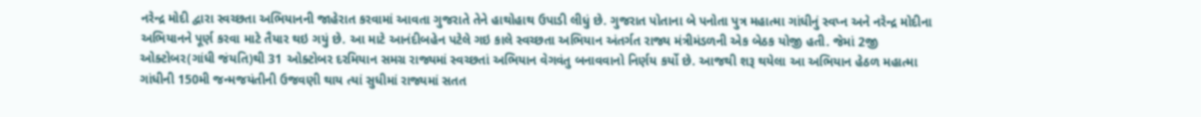નરેન્દ્ર મોદી દ્વારા સ્વચ્છતા અભિયાનની જાહેરાત કરવામાં આવતા ગુજરાતે તેને હાથોહાથ ઉપાડી લીધું છે. ગુજરાત પોતાના બે પનોતા પુત્ર મહાત્મા ગાંધીનું સ્વપ્ન અને નરેન્દ્ર મોદીના અભિયાનને પૂર્ણ કરવા માટે તૈયાર થઇ ગયું છે. આ માટે આનંદીબહેન પટેલે ગઇ કાલે સ્વચ્છતા અભિયાન અંતર્ગત રાજ્ય મંત્રીમંડળની એક બેઠક યોજી હતી. જેમાં 2જી ઓક્ટોબર(ગાંધી જંયતિ)થી 31 ઓક્ટોબર દરમિયાન સમગ્ર રાજ્યમાં સ્વચ્છતાં અભિયાન વેગવંતુ બનાવવાનો નિર્ણય કર્યો છે. આજથી શરૂ થયેલા આ અભિયાન હેઠળ મહાત્મા ગાંધીની 150મી જન્મજયંતીની ઉજવણી થાય ત્યાં સુધીમાં રાજ્યમાં સતત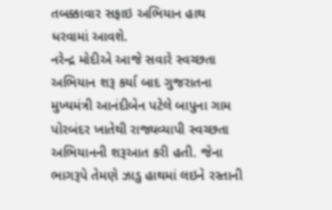તબક્કાવાર સફાઇ અભિયાન હાથ ધરવામાં આવશે.
નરેન્દ્ર મોદીએ આજે સવારે સ્વચ્છતા અભિયાન શરૂ કર્યા બાદ ગુજરાતના મુખ્યમંત્રી આનંદીબેન પટેલે બાપુના ગામ પોરબંદર ખાતેથી રાજ્યવ્યાપી સ્વચ્છતા અભિયાનની શરૂઆત કરી હતી. જેના ભાગરૂપે તેમણે ઝાડુ હાથમાં લઇને રસ્તાની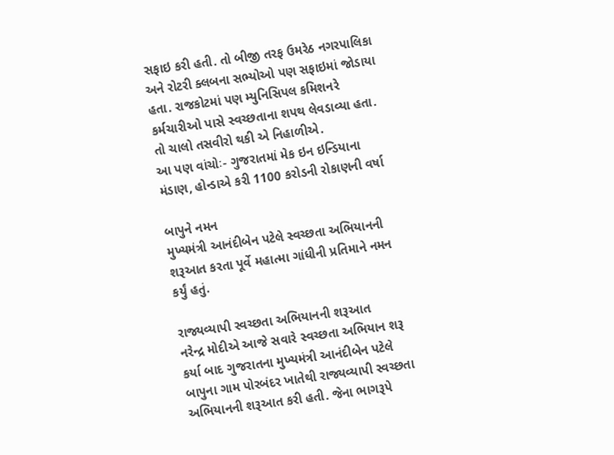સફાઇ કરી હતી. તો બીજી તરફ ઉમરેઠ નગરપાલિકા અને રોટરી ક્લબના સભ્યોઓ પણ સફાઇમાં જોડાયા હતા. રાજકોટમાં પણ મ્યુનિસિપલ કમિશનરે કર્મચારીઓ પાસે સ્વચ્છતાના શપથ લેવડાવ્યા હતા. તો ચાલો તસવીરો થકી એ નિહાળીએ.
આ પણ વાંચોઃ- ગુજરાતમાં મેક ઇન ઇન્ડિયાના મંડાણ, હોન્ડાએ કરી 1100 કરોડની રોકાણની વર્ષા

બાપુને નમન
મુખ્યમંત્રી આનંદીબેન પટેલે સ્વચ્છતા અભિયાનની શરૂઆત કરતા પૂર્વે મહાત્મા ગાંધીની પ્રતિમાને નમન કર્યું હતું.

રાજ્યવ્યાપી સ્વચ્છતા અભિયાનની શરૂઆત
નરેન્દ્ર મોદીએ આજે સવારે સ્વચ્છતા અભિયાન શરૂ કર્યા બાદ ગુજરાતના મુખ્યમંત્રી આનંદીબેન પટેલે બાપુના ગામ પોરબંદર ખાતેથી રાજ્યવ્યાપી સ્વચ્છતા અભિયાનની શરૂઆત કરી હતી. જેના ભાગરૂપે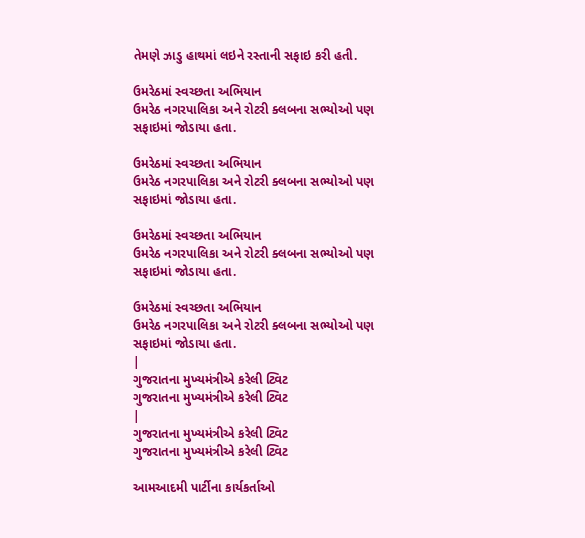તેમણે ઝાડુ હાથમાં લઇને રસ્તાની સફાઇ કરી હતી.

ઉમરેઠમાં સ્વચ્છતા અભિયાન
ઉમરેઠ નગરપાલિકા અને રોટરી ક્લબના સભ્યોઓ પણ સફાઇમાં જોડાયા હતા.

ઉમરેઠમાં સ્વચ્છતા અભિયાન
ઉમરેઠ નગરપાલિકા અને રોટરી ક્લબના સભ્યોઓ પણ સફાઇમાં જોડાયા હતા.

ઉમરેઠમાં સ્વચ્છતા અભિયાન
ઉમરેઠ નગરપાલિકા અને રોટરી ક્લબના સભ્યોઓ પણ સફાઇમાં જોડાયા હતા.

ઉમરેઠમાં સ્વચ્છતા અભિયાન
ઉમરેઠ નગરપાલિકા અને રોટરી ક્લબના સભ્યોઓ પણ સફાઇમાં જોડાયા હતા.
|
ગુજરાતના મુખ્યમંત્રીએ કરેલી ટ્વિટ
ગુજરાતના મુખ્યમંત્રીએ કરેલી ટ્વિટ
|
ગુજરાતના મુખ્યમંત્રીએ કરેલી ટ્વિટ
ગુજરાતના મુખ્યમંત્રીએ કરેલી ટ્વિટ

આમઆદમી પાર્ટીના કાર્યકર્તાઓ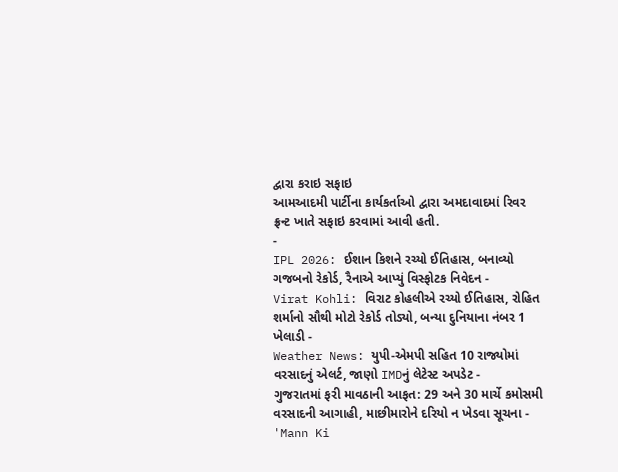દ્વારા કરાઇ સફાઇ
આમઆદમી પાર્ટીના કાર્યકર્તાઓ દ્વારા અમદાવાદમાં રિવર ફ્રન્ટ ખાતે સફાઇ કરવામાં આવી હતી.
-
IPL 2026: ઈશાન કિશને રચ્યો ઈતિહાસ, બનાવ્યો ગજબનો રેકોર્ડ, રૈનાએ આપ્યું વિસ્ફોટક નિવેદન -
Virat Kohli: વિરાટ કોહલીએ રચ્યો ઈતિહાસ, રોહિત શર્માનો સૌથી મોટો રેકોર્ડ તોડ્યો, બન્યા દુનિયાના નંબર 1 ખેલાડી -
Weather News: યુપી-એમપી સહિત 10 રાજ્યોમાં વરસાદનું એલર્ટ, જાણો IMDનું લેટેસ્ટ અપડેટ -
ગુજરાતમાં ફરી માવઠાની આફત: 29 અને 30 માર્ચે કમોસમી વરસાદની આગાહી, માછીમારોને દરિયો ન ખેડવા સૂચના -
'Mann Ki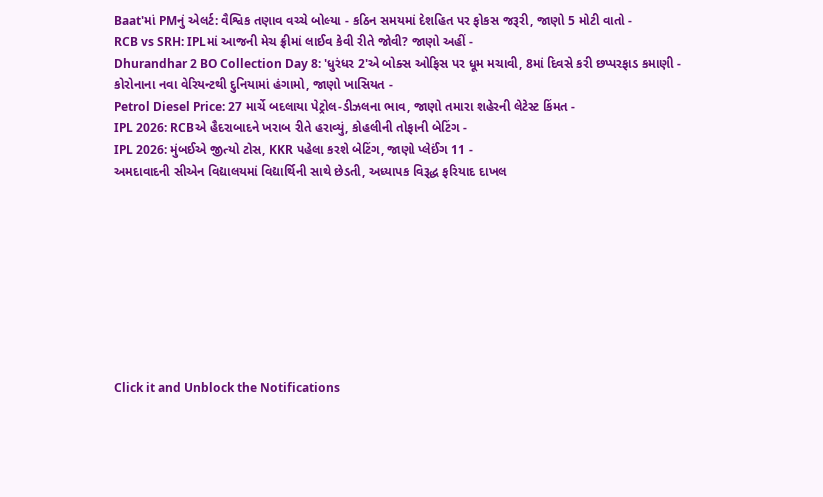Baat'માં PMનું એલર્ટ: વૈશ્વિક તણાવ વચ્ચે બોલ્યા - કઠિન સમયમાં દેશહિત પર ફોકસ જરૂરી, જાણો 5 મોટી વાતો -
RCB vs SRH: IPLમાં આજની મેચ ફ્રીમાં લાઈવ કેવી રીતે જોવી? જાણો અહીં -
Dhurandhar 2 BO Collection Day 8: 'ધુરંધર 2'એ બોક્સ ઓફિસ પર ધૂમ મચાવી, 8માં દિવસે કરી છપ્પરફાડ કમાણી -
કોરોનાના નવા વેરિયન્ટથી દુનિયામાં હંગામો, જાણો ખાસિયત -
Petrol Diesel Price: 27 માર્ચે બદલાયા પેટ્રોલ-ડીઝલના ભાવ, જાણો તમારા શહેરની લેટેસ્ટ કિંમત -
IPL 2026: RCBએ હૈદરાબાદને ખરાબ રીતે હરાવ્યું, કોહલીની તોફાની બેટિંગ -
IPL 2026: મુંબઈએ જીત્યો ટોસ, KKR પહેલા કરશે બેટિંગ, જાણો પ્લેઈંગ 11 -
અમદાવાદની સીએન વિદ્યાલયમાં વિદ્યાર્થિની સાથે છેડતી, અધ્યાપક વિરૂદ્ધ ફરિયાદ દાખલ









Click it and Unblock the Notifications